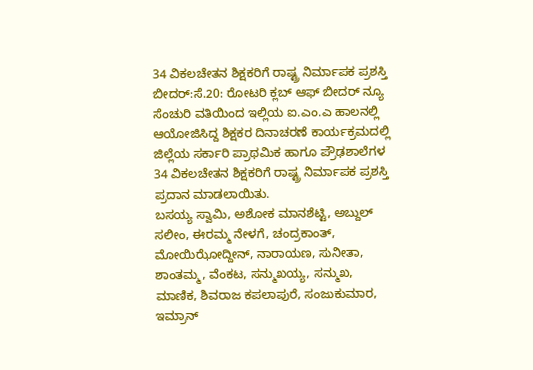34 ವಿಕಲಚೇತನ ಶಿಕ್ಷಕರಿಗೆ ರಾಷ್ಟ್ರ ನಿರ್ಮಾಪಕ ಪ್ರಶಸ್ತಿ
ಬೀದರ್:ಸೆ.20: ರೋಟರಿ ಕ್ಲಬ್ ಆಫ್ ಬೀದರ್ ನ್ಯೂ ಸೆಂಚುರಿ ವತಿಯಿಂದ ಇಲ್ಲಿಯ ಐ.ಎಂ.ಎ ಹಾಲನಲ್ಲಿ ಆಯೋಜಿಸಿದ್ದ ಶಿಕ್ಷಕರ ದಿನಾಚರಣೆ ಕಾರ್ಯಕ್ರಮದಲ್ಲಿ ಜಿಲ್ಲೆಯ ಸರ್ಕಾರಿ ಪ್ರಾಥಮಿಕ ಹಾಗೂ ಪ್ರೌಢಶಾಲೆಗಳ 34 ವಿಕಲಚೇತನ ಶಿಕ್ಷಕರಿಗೆ ರಾಷ್ಟ್ರ ನಿರ್ಮಾಪಕ ಪ್ರಶಸ್ತಿ ಪ್ರದಾನ ಮಾಡಲಾಯಿತು.
ಬಸಯ್ಯ ಸ್ವಾಮಿ, ಅಶೋಕ ಮಾನಶೆಟ್ಟಿ, ಅಬ್ದುಲ್ ಸಲೀಂ, ಈರಮ್ಮ ನೇಳಗೆ, ಚಂದ್ರಕಾಂತ್, ಮೋಯಿಝೋದ್ದೀನ್, ನಾರಾಯಣ, ಸುನೀತಾ, ಶಾಂತಮ್ಮ, ವೆಂಕಟ, ಸನ್ಮುಖಯ್ಯ, ಸನ್ಮುಖ, ಮಾಣಿಕ, ಶಿವರಾಜ ಕಪಲಾಪುರೆ, ಸಂಜುಕುಮಾರ, ಇಮ್ರಾನ್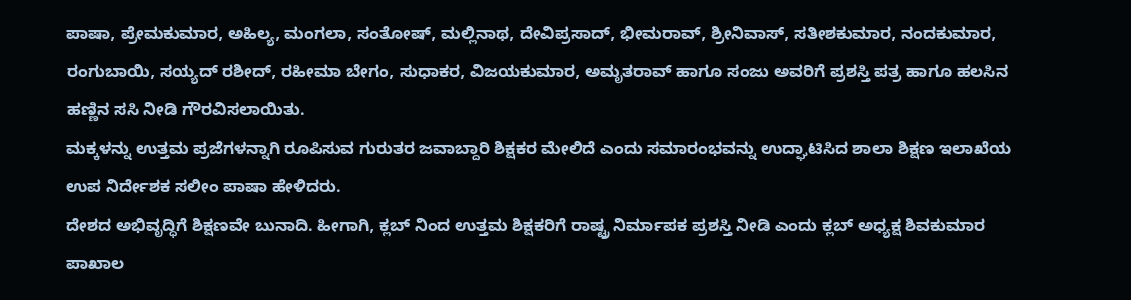ಪಾಷಾ, ಪ್ರೇಮಕುಮಾರ, ಅಹಿಲ್ಯ, ಮಂಗಲಾ, ಸಂತೋಷ್, ಮಲ್ಲಿನಾಥ, ದೇವಿಪ್ರಸಾದ್, ಭೀಮರಾವ್, ಶ್ರೀನಿವಾಸ್, ಸತೀಶಕುಮಾರ, ನಂದಕುಮಾರ, ರಂಗುಬಾಯಿ, ಸಯ್ಯದ್ ರಶೀದ್, ರಹೀಮಾ ಬೇಗಂ, ಸುಧಾಕರ, ವಿಜಯಕುಮಾರ, ಅಮೃತರಾವ್ ಹಾಗೂ ಸಂಜು ಅವರಿಗೆ ಪ್ರಶಸ್ತಿ ಪತ್ರ ಹಾಗೂ ಹಲಸಿನ ಹಣ್ಣಿನ ಸಸಿ ನೀಡಿ ಗೌರವಿಸಲಾಯಿತು.
ಮಕ್ಕಳನ್ನು ಉತ್ತಮ ಪ್ರಜೆಗಳನ್ನಾಗಿ ರೂಪಿಸುವ ಗುರುತರ ಜವಾಬ್ದಾರಿ ಶಿಕ್ಷಕರ ಮೇಲಿದೆ ಎಂದು ಸಮಾರಂಭವನ್ನು ಉದ್ಘಾಟಿಸಿದ ಶಾಲಾ ಶಿಕ್ಷಣ ಇಲಾಖೆಯ ಉಪ ನಿರ್ದೇಶಕ ಸಲೀಂ ಪಾಷಾ ಹೇಳಿದರು.
ದೇಶದ ಅಭಿವೃದ್ಧಿಗೆ ಶಿಕ್ಷಣವೇ ಬುನಾದಿ. ಹೀಗಾಗಿ, ಕ್ಲಬ್ ನಿಂದ ಉತ್ತಮ ಶಿಕ್ಷಕರಿಗೆ ರಾಷ್ಟ್ರ ನಿರ್ಮಾಪಕ ಪ್ರಶಸ್ತಿ ನೀಡಿ ಎಂದು ಕ್ಲಬ್ ಅಧ್ಯಕ್ಷ ಶಿವಕುಮಾರ ಪಾಖಾಲ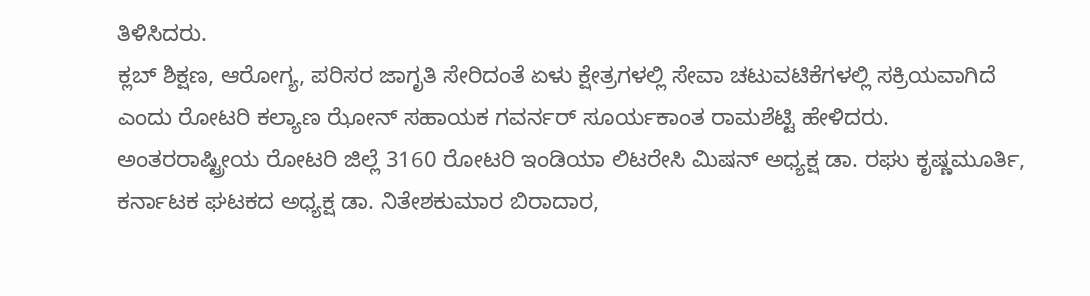ತಿಳಿಸಿದರು.
ಕ್ಲಬ್ ಶಿಕ್ಷಣ, ಆರೋಗ್ಯ, ಪರಿಸರ ಜಾಗೃತಿ ಸೇರಿದಂತೆ ಏಳು ಕ್ಷೇತ್ರಗಳಲ್ಲಿ ಸೇವಾ ಚಟುವಟಿಕೆಗಳಲ್ಲಿ ಸಕ್ರಿಯವಾಗಿದೆ ಎಂದು ರೋಟರಿ ಕಲ್ಯಾಣ ಝೋನ್ ಸಹಾಯಕ ಗವರ್ನರ್ ಸೂರ್ಯಕಾಂತ ರಾಮಶೆಟ್ಟಿ ಹೇಳಿದರು.
ಅಂತರರಾಷ್ಟ್ರೀಯ ರೋಟರಿ ಜಿಲ್ಲೆ 3160 ರೋಟರಿ ಇಂಡಿಯಾ ಲಿಟರೇಸಿ ಮಿಷನ್ ಅಧ್ಯಕ್ಷ ಡಾ. ರಘು ಕೃಷ್ಣಮೂರ್ತಿ, ಕರ್ನಾಟಕ ಘಟಕದ ಅಧ್ಯಕ್ಷ ಡಾ. ನಿತೇಶಕುಮಾರ ಬಿರಾದಾರ,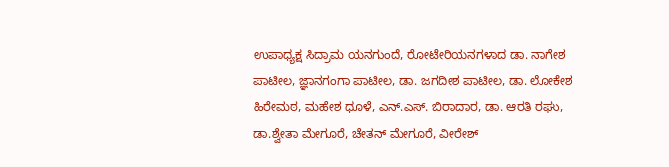ಉಪಾಧ್ಯಕ್ಷ ಸಿದ್ರಾಮ ಯನಗುಂದೆ, ರೋಟೇರಿಯನಗಳಾದ ಡಾ. ನಾಗೇಶ ಪಾಟೀಲ, ಜ್ಞಾನಗಂಗಾ ಪಾಟೀಲ, ಡಾ. ಜಗದೀಶ ಪಾಟೀಲ, ಡಾ. ಲೋಕೇಶ ಹಿರೇಮಠ, ಮಹೇಶ ಧೂಳೆ, ಎನ್.ಎಸ್. ಬಿರಾದಾರ, ಡಾ. ಆರತಿ ರಘು, ಡಾ.ಶ್ವೇತಾ ಮೇಗೂರೆ, ಚೇತನ್ ಮೇಗೂರೆ, ವೀರೇಶ್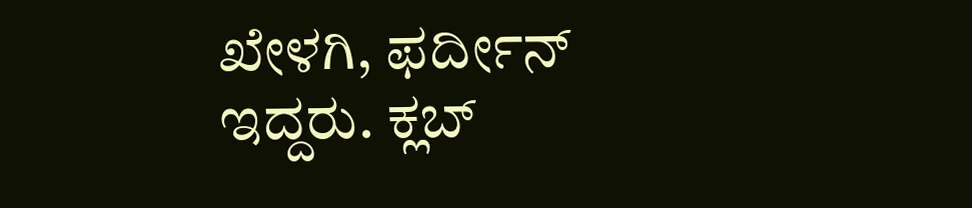ಖೇಳಗಿ, ಫರ್ದೀನ್ ಇದ್ದರು. ಕ್ಲಬ್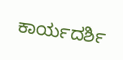ಕಾರ್ಯದರ್ಶಿ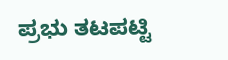ಪ್ರಭು ತಟಪಟ್ಟಿ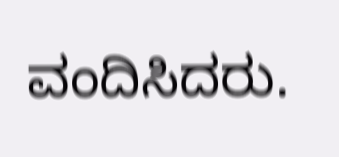ವಂದಿಸಿದರು.